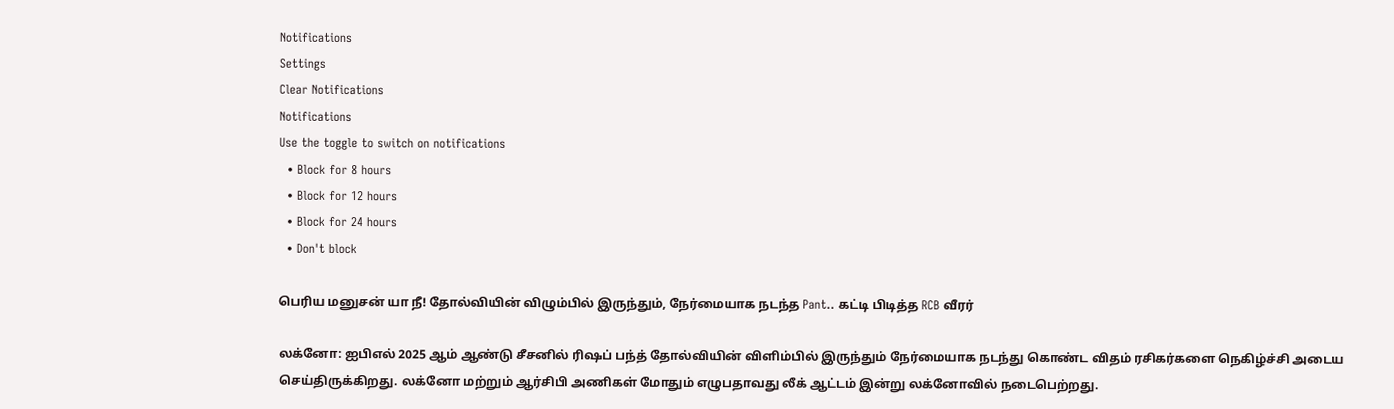Notifications
Settings
Clear Notifications
Notifications
Use the toggle to switch on notifications
  • Block for 8 hours
  • Block for 12 hours
  • Block for 24 hours
  • Don't block

பெரிய மனுசன் யா நீ! தோல்வியின் விழும்பில் இருந்தும், நேர்மையாக நடந்த Pant.. கட்டி பிடித்த RCB வீரர்

லக்னோ: ஐபிஎல் 2025 ஆம் ஆண்டு சீசனில் ரிஷப் பந்த் தோல்வியின் விளிம்பில் இருந்தும் நேர்மையாக நடந்து கொண்ட விதம் ரசிகர்களை நெகிழ்ச்சி அடைய செய்திருக்கிறது. லக்னோ மற்றும் ஆர்சிபி அணிகள் மோதும் எழுபதாவது லீக் ஆட்டம் இன்று லக்னோவில் நடைபெற்றது.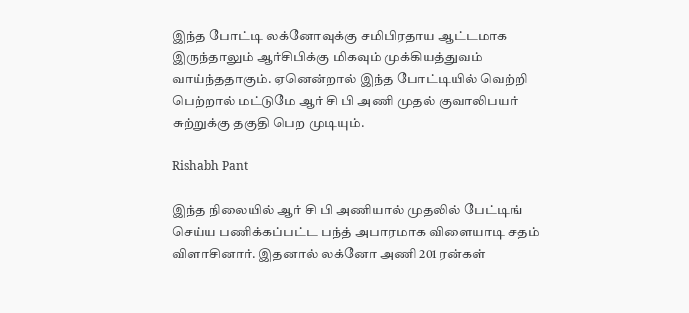இந்த போட்டி லக்னோவுக்கு சமிபிரதாய ஆட்டமாக இருந்தாலும் ஆர்சிபிக்கு மிகவும் முக்கியத்துவம் வாய்ந்ததாகும். ஏனென்றால் இந்த போட்டியில் வெற்றி பெற்றால் மட்டுமே ஆர் சி பி அணி முதல் குவாலிபயர் சுற்றுக்கு தகுதி பெற முடியும்.

Rishabh Pant

இந்த நிலையில் ஆர் சி பி அணியால் முதலில் பேட்டிங் செய்ய பணிக்கப்பட்ட பந்த் அபாரமாக விளையாடி சதம் விளாசினார். இதனால் லக்னோ அணி 201 ரன்கள்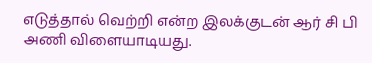எடுத்தால் வெற்றி என்ற இலக்குடன் ஆர் சி பி அணி விளையாடியது.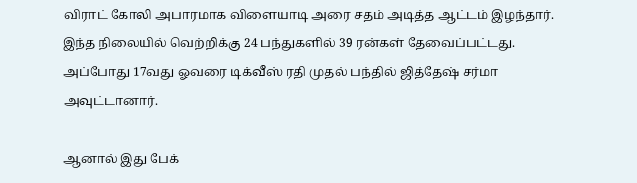விராட் கோலி அபாரமாக விளையாடி அரை சதம் அடித்த ஆட்டம் இழந்தார். இந்த நிலையில் வெற்றிக்கு 24 பந்துகளில் 39 ரன்கள் தேவைப்பட்டது. அப்போது 17வது ஓவரை டிக்வீஸ் ரதி முதல் பந்தில் ஜித்தேஷ் சர்மா அவுட்டானார்.

ஆனால் இது பேக்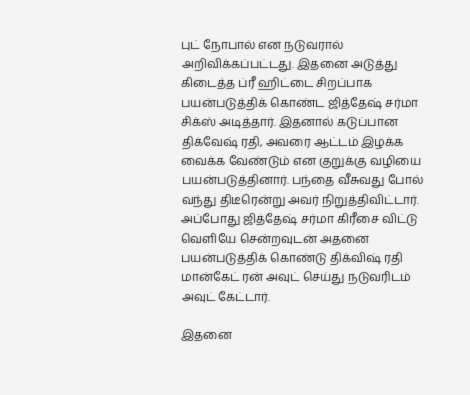புட் நோபால் என நடுவரால் அறிவிக்கப்பட்டது. இதனை அடுத்து கிடைத்த ப்ரீ ஹிட்டை சிறப்பாக பயன்படுத்திக் கொண்ட ஜித்தேஷ் சர்மா சிக்ஸ் அடித்தார். இதனால் கடுப்பான திக்வேஷ் ரதி, அவரை ஆட்டம் இழக்க வைக்க வேண்டும் என குறுக்கு வழியை பயன்படுத்தினார். பந்தை வீசுவது போல் வந்து திடீரென்று அவர் நிறுத்திவிட்டார். அப்போது ஜித்தேஷ் சர்மா கிரீசை விட்டு வெளியே சென்றவுடன் அதனை பயன்படுத்திக் கொண்டு திக்விஷ் ரதி மான்கேட் ரன் அவுட் செய்து நடுவரிடம் அவுட் கேட்டார்.

இதனை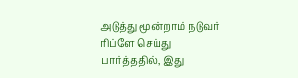அடுத்து மூன்றாம் நடுவர் ரிப்ளே செய்து பார்த்ததில், இது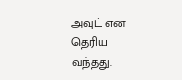அவுட் என தெரிய வந்தது.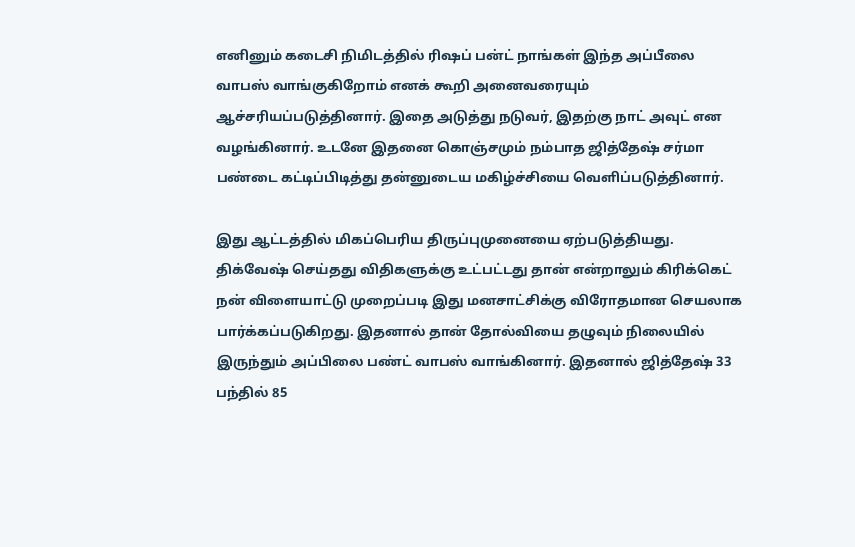எனினும் கடைசி நிமிடத்தில் ரிஷப் பன்ட் நாங்கள் இந்த அப்பீலை வாபஸ் வாங்குகிறோம் எனக் கூறி அனைவரையும் ஆச்சரியப்படுத்தினார். இதை அடுத்து நடுவர், இதற்கு நாட் அவுட் என வழங்கினார். உடனே இதனை கொஞ்சமும் நம்பாத ஜித்தேஷ் சர்மா பண்டை கட்டிப்பிடித்து தன்னுடைய மகிழ்ச்சியை வெளிப்படுத்தினார்.

இது ஆட்டத்தில் மிகப்பெரிய திருப்புமுனையை ஏற்படுத்தியது. திக்வேஷ் செய்தது விதிகளுக்கு உட்பட்டது தான் என்றாலும் கிரிக்கெட் நன் விளையாட்டு முறைப்படி இது மனசாட்சிக்கு விரோதமான செயலாக பார்க்கப்படுகிறது. இதனால் தான் தோல்வியை தழுவும் நிலையில் இருந்தும் அப்பிலை பண்ட் வாபஸ் வாங்கினார். இதனால் ஜித்தேஷ் 33 பந்தில் 85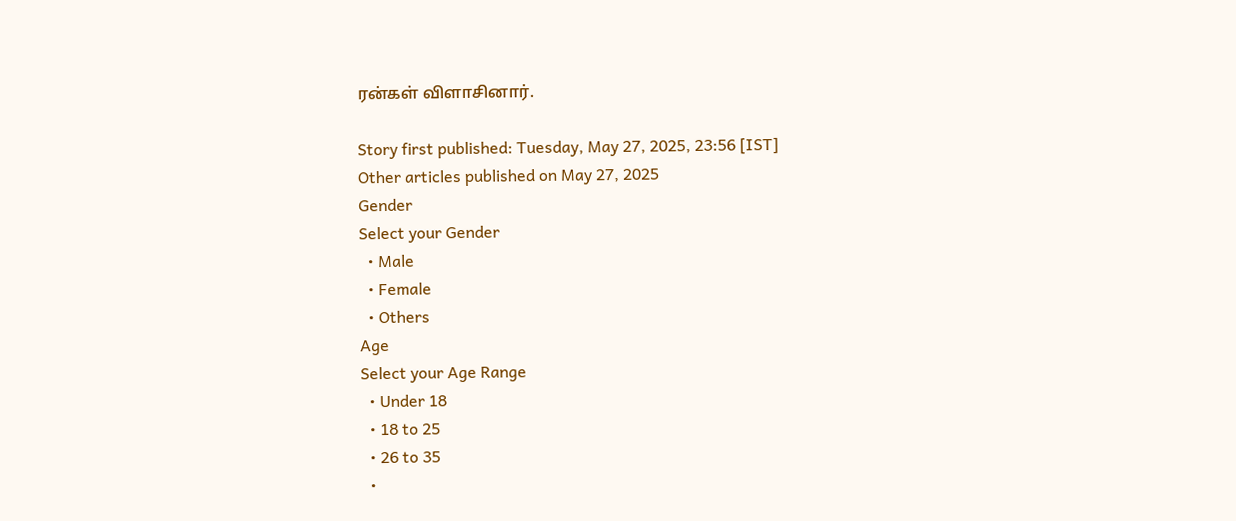ரன்கள் விளாசினார்.

Story first published: Tuesday, May 27, 2025, 23:56 [IST]
Other articles published on May 27, 2025
Gender
Select your Gender
  • Male
  • Female
  • Others
Age
Select your Age Range
  • Under 18
  • 18 to 25
  • 26 to 35
  •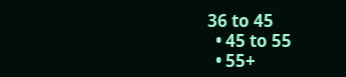36 to 45
  • 45 to 55
  • 55+